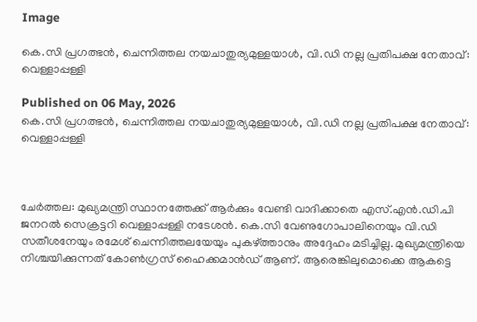Image

കെ.സി പ്രഗത്ഭന്‍, ചെന്നിത്തല നയചാതുര്യമുള്ളയാള്‍, വി.ഡി നല്ല പ്രതിപക്ഷ നേതാവ്: വെള്ളാപ്പള്ളി

Published on 06 May, 2026
കെ.സി പ്രഗത്ഭന്‍, ചെന്നിത്തല നയചാതുര്യമുള്ളയാള്‍, വി.ഡി നല്ല പ്രതിപക്ഷ നേതാവ്: വെള്ളാപ്പള്ളി



ചേര്‍ത്തല: മുഖ്യമന്ത്രി സ്ഥാനത്തേക്ക് ആര്‍ക്കും വേണ്ടി വാദിക്കാതെ എസ്.എന്‍.ഡി.പി ജനറല്‍ സെക്രട്ടറി വെള്ളാപ്പള്ളി നടേശന്‍. കെ.സി വേണുഗോപാലിനെയും വി.ഡി സതീശനേയും രമേശ് ചെന്നിത്തലയേയും പുകഴ്ത്താനും അദ്ദേഹം മടിച്ചില്ല. മുഖ്യമന്ത്രിയെ നിശ്ചയിക്കുന്നത് കോണ്‍ഗ്രസ് ഹൈക്കമാന്‍ഡ് ആണ്. ആരെങ്കിലുമൊക്കെ ആകട്ടെ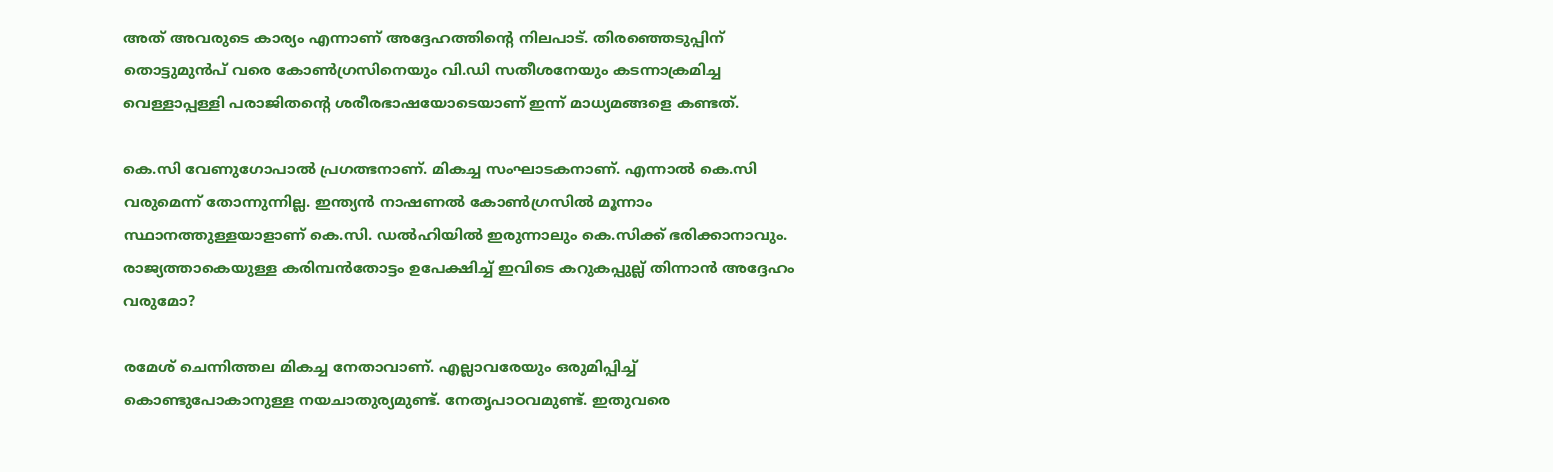അത് അവരുടെ കാര്യം എന്നാണ് അദ്ദേഹത്തിന്റെ നിലപാട്. തിരഞ്ഞെടുപ്പിന് തൊട്ടുമുന്‍പ് വരെ കോണ്‍ഗ്രസിനെയും വി.ഡി സതീശനേയും കടന്നാക്രമിച്ച വെള്ളാപ്പള്ളി പരാജിതന്റെ ശരീരഭാഷയോടെയാണ് ഇന്ന് മാധ്യമങ്ങളെ കണ്ടത്.

കെ.സി വേണുഗോപാല്‍ പ്രഗത്ഭനാണ്. മികച്ച സംഘാടകനാണ്. എന്നാല്‍ കെ.സി വരുമെന്ന് തോന്നുന്നില്ല. ഇന്ത്യന്‍ നാഷണല്‍ കോണ്‍ഗ്രസില്‍ മൂന്നാം സ്ഥാനത്തുള്ളയാളാണ് കെ.സി. ഡല്‍ഹിയില്‍ ഇരുന്നാലും കെ.സിക്ക് ഭരിക്കാനാവും. രാജ്യത്താകെയുള്ള കരിമ്പന്‍തോട്ടം ഉപേക്ഷിച്ച് ഇവിടെ കറുകപ്പുല്ല് തിന്നാന്‍ അദ്ദേഹം വരുമോ?

രമേശ് ചെന്നിത്തല മികച്ച നേതാവാണ്. എല്ലാവരേയും ഒരുമിപ്പിച്ച് കൊണ്ടുപോകാനുള്ള നയചാതുര്യമുണ്ട്. നേതൃപാഠവമുണ്ട്. ഇതുവരെ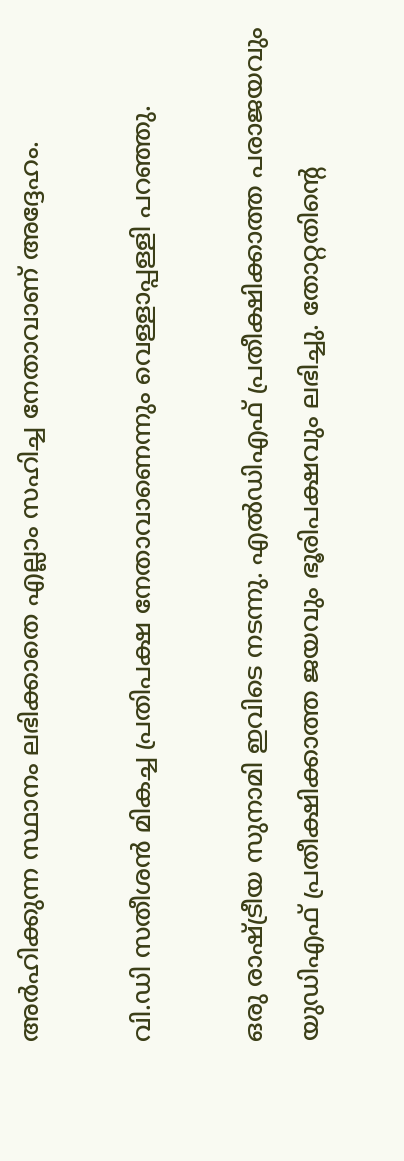അര്‍ഹിക്കുന്ന സ്ഥാനം ലഭിക്കാതെ എല്ലാം സഹിച്ച നേതാവാണ് അദ്ദേഹം.

വി.ഡി സതീശന്‍ മികച്ച പ്രതിപക്ഷ നേതാവാണെന്നും വെള്ളാപ്പള്ളി പറഞ്ഞു.

ഒരു രാഷ്ട്രീയ സുനാമി ഇവിടെ നടന്നു. എല്‍ഡിഎഫ് പ്രതീക്ഷിക്കാത്ത പരാജയവും യുഡിഎഫ് പ്രതീക്ഷിക്കാത്ത ജയവും ഭൂരിപക്ഷവും ലഭിച്ചു. തോറ്റതിന്റെ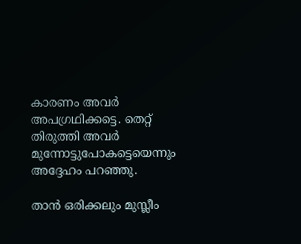കാരണം അവര്‍ അപഗ്രഥിക്കട്ടെ. തെറ്റ് തിരുത്തി അവര്‍ മുന്നോട്ടുപോകട്ടെയെന്നും അദ്ദേഹം പറഞ്ഞു.

താന്‍ ഒരിക്കലും മുസ്ലീം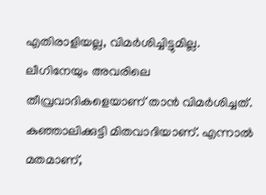എതിരാളിയല്ല, വിമര്‍ശിച്ചിട്ടുമില്ല. ലീഗിനേയും അവരിലെ തീവ്രവാദികളെയാണ് താന്‍ വിമര്‍ശിച്ചത്. കുഞ്ഞാലിക്കുട്ടി മിതവാദിയാണ്. എന്നാല്‍ മതമാണ്,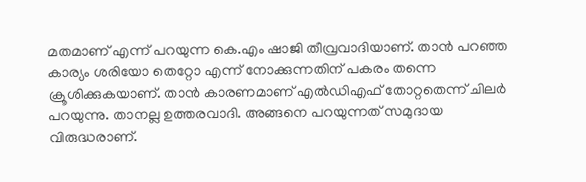മതമാണ് എന്ന് പറയുന്ന കെ.എം ഷാജി തീവ്രവാദിയാണ്. താന്‍ പറഞ്ഞ കാര്യം ശരിയോ തെറ്റോ എന്ന് നോക്കുന്നതിന് പകരം തന്നെ ക്രൂശിക്കുകയാണ്. താന്‍ കാരണമാണ് എല്‍ഡിഎഫ് തോറ്റതെന്ന് ചിലര്‍ പറയുന്നു. താനല്ല ഉത്തരവാദി. അങ്ങനെ പറയുന്നത് സമുദായ വിരുദ്ധരാണ്.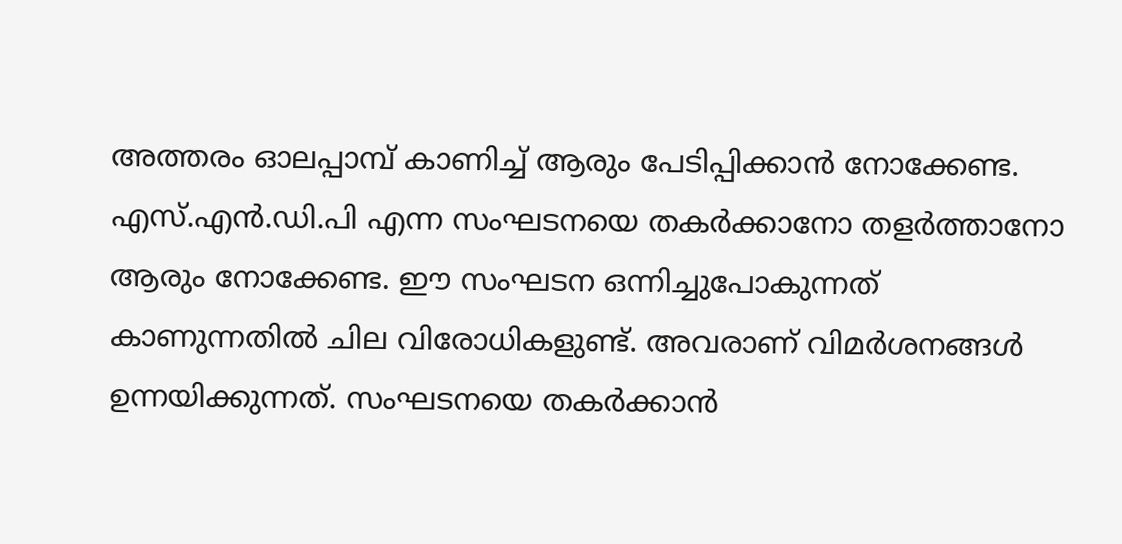അത്തരം ഓലപ്പാമ്പ് കാണിച്ച് ആരും പേടിപ്പിക്കാന്‍ നോക്കേണ്ട. എസ്.എന്‍.ഡി.പി എന്ന സംഘടനയെ തകര്‍ക്കാനോ തളര്‍ത്താനോ ആരും നോക്കേണ്ട. ഈ സംഘടന ഒന്നിച്ചുപോകുന്നത് കാണുന്നതില്‍ ചില വിരോധികളുണ്ട്. അവരാണ് വിമര്‍ശനങ്ങള്‍ ഉന്നയിക്കുന്നത്. സംഘടനയെ തകര്‍ക്കാന്‍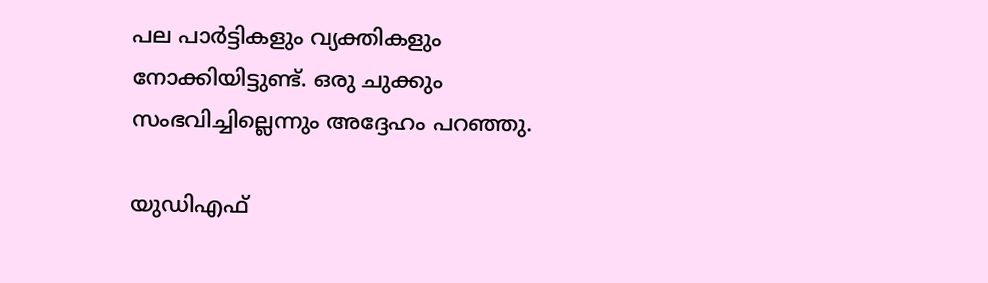പല പാര്‍ട്ടികളും വ്യക്തികളും നോക്കിയിട്ടുണ്ട്. ഒരു ചുക്കും സംഭവിച്ചില്ലെന്നും അദ്ദേഹം പറഞ്ഞു.

യുഡിഎഫ്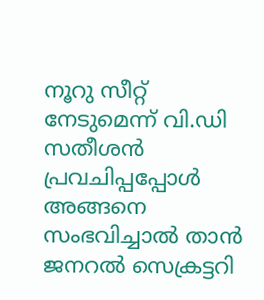നൂറു സീറ്റ് നേടുമെന്ന് വി.ഡി സതീശന്‍ പ്രവചിപ്പപ്പോള്‍ അങ്ങനെ സംഭവിച്ചാല്‍ താന്‍ ജനറല്‍ സെക്രട്ടറി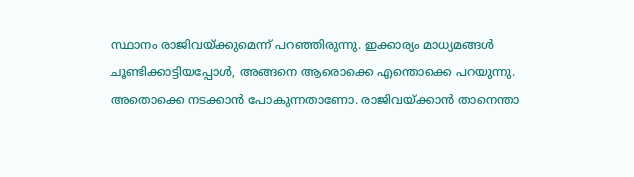സ്ഥാനം രാജിവയ്ക്കുമെന്ന് പറഞ്ഞിരുന്നു. ഇക്കാര്യം മാധ്യമങ്ങള്‍ ചൂണ്ടിക്കാട്ടിയപ്പോള്‍, അങ്ങനെ ആരൊക്കെ എന്തൊക്കെ പറയുന്നു. അതൊക്കെ നടക്കാന്‍ പോകുന്നതാണോ. രാജിവയ്ക്കാന്‍ താനെന്താ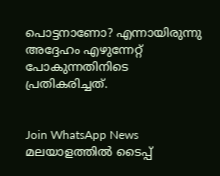പൊട്ടനാണോ? എന്നായിരുന്നു അദ്ദേഹം എഴുന്നേറ്റ് പോകുന്നതിനിടെ പ്രതികരിച്ചത്.


Join WhatsApp News
മലയാളത്തില്‍ ടൈപ്പ്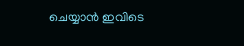ചെയ്യാന്‍ ഇവിടെ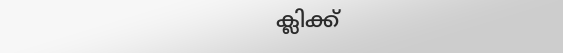ക്ലിക്ക്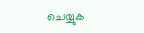ചെയ്യുക